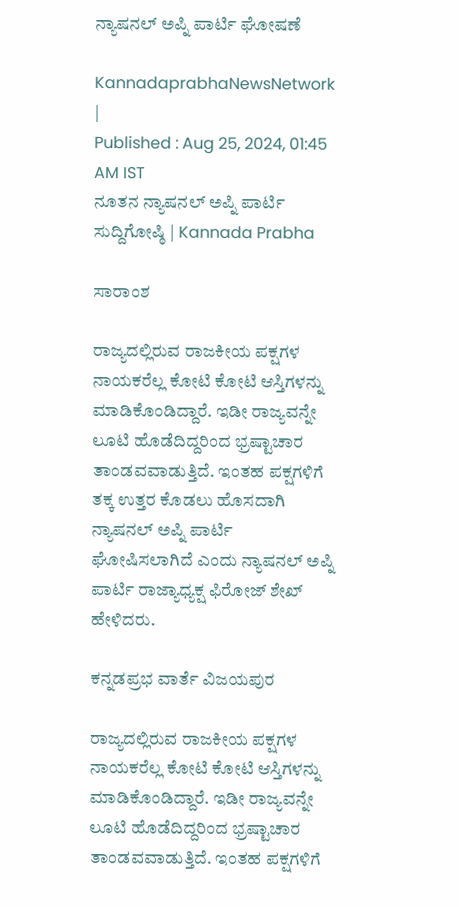ನ್ಯಾಷನಲ್ ಅಪ್ನಿ ಪಾರ್ಟಿ ಘೋಷಣೆ

KannadaprabhaNewsNetwork |
Published : Aug 25, 2024, 01:45 AM IST
ನೂತನ ನ್ಯಾಷನಲ್ ಅಪ್ನಿ ಪಾರ್ಟಿ ಸುದ್ದಿಗೋಷ್ಠಿ | Kannada Prabha

ಸಾರಾಂಶ

ರಾಜ್ಯದಲ್ಲಿರುವ ರಾಜಕೀಯ ಪಕ್ಷಗಳ ನಾಯಕರೆಲ್ಲ ಕೋಟಿ ಕೋಟಿ ಆಸ್ತಿಗಳನ್ನು ಮಾಡಿಕೊಂಡಿದ್ದಾರೆ. ಇಡೀ ರಾಜ್ಯವನ್ನೇ ಲೂಟಿ ಹೊಡೆದಿದ್ದರಿಂದ ಭ್ರಷ್ಟಾಚಾರ ತಾಂಡವವಾಡುತ್ತಿದೆ. ಇಂತಹ ಪಕ್ಷಗಳಿಗೆ ತಕ್ಕ ಉತ್ತರ ಕೊಡಲು ಹೊಸದಾಗಿ ನ್ಯಾಷನಲ್ ಅಪ್ನಿ ಪಾರ್ಟಿ ಘೋಷಿಸಲಾಗಿದೆ ಎಂದು ನ್ಯಾಷನಲ್ ಅಪ್ನಿ ಪಾರ್ಟಿ ರಾಜ್ಯಾಧ್ಯಕ್ಷ ಫಿರೋಜ್ ಶೇಖ್ ಹೇಳಿದರು.

ಕನ್ನಡಪ್ರಭ ವಾರ್ತೆ ವಿಜಯಪುರ

ರಾಜ್ಯದಲ್ಲಿರುವ ರಾಜಕೀಯ ಪಕ್ಷಗಳ ನಾಯಕರೆಲ್ಲ ಕೋಟಿ ಕೋಟಿ ಆಸ್ತಿಗಳನ್ನು ಮಾಡಿಕೊಂಡಿದ್ದಾರೆ. ಇಡೀ ರಾಜ್ಯವನ್ನೇ ಲೂಟಿ ಹೊಡೆದಿದ್ದರಿಂದ ಭ್ರಷ್ಟಾಚಾರ ತಾಂಡವವಾಡುತ್ತಿದೆ. ಇಂತಹ ಪಕ್ಷಗಳಿಗೆ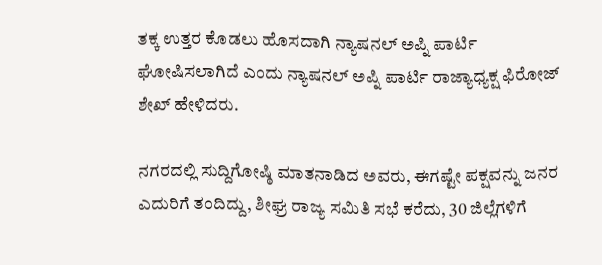ತಕ್ಕ ಉತ್ತರ ಕೊಡಲು ಹೊಸದಾಗಿ ನ್ಯಾಷನಲ್ ಅಪ್ನಿ ಪಾರ್ಟಿ ಘೋಷಿಸಲಾಗಿದೆ ಎಂದು ನ್ಯಾಷನಲ್ ಅಪ್ನಿ ಪಾರ್ಟಿ ರಾಜ್ಯಾಧ್ಯಕ್ಷ ಫಿರೋಜ್ ಶೇಖ್ ಹೇಳಿದರು.

ನಗರದಲ್ಲಿ ಸುದ್ದಿಗೋಷ್ಠಿ ಮಾತನಾಡಿದ ಅವರು, ಈಗಷ್ಟೇ ಪಕ್ಷವನ್ನು ಜನರ ಎದುರಿಗೆ ತಂದಿದ್ದು, ಶೀಘ್ರ ರಾಜ್ಯ ಸಮಿತಿ ಸಭೆ ಕರೆದು, 30 ಜಿಲ್ಲೆಗಳಿಗೆ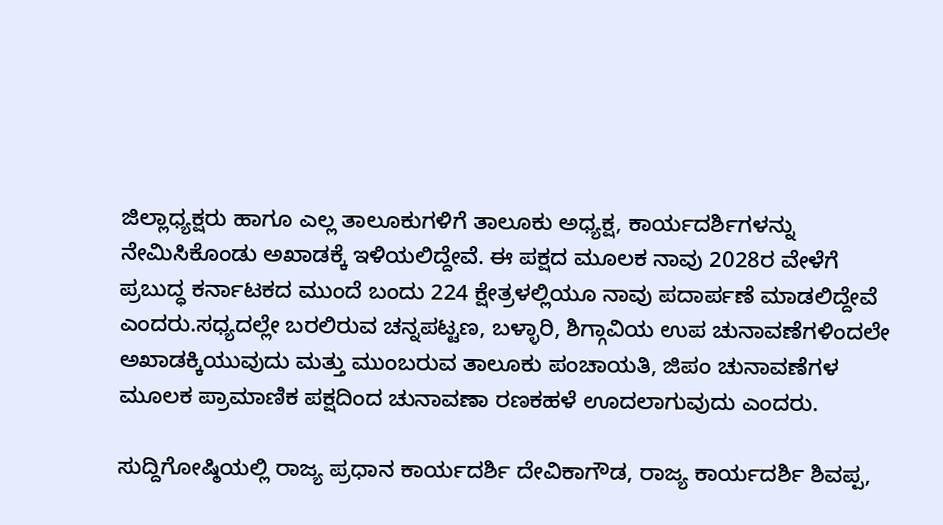ಜಿಲ್ಲಾಧ್ಯಕ್ಷರು ಹಾಗೂ ಎಲ್ಲ ತಾಲೂಕುಗಳಿಗೆ ತಾಲೂಕು ಅಧ್ಯಕ್ಷ, ಕಾರ್ಯದರ್ಶಿಗಳನ್ನು ನೇಮಿಸಿಕೊಂಡು ಅಖಾಡಕ್ಕೆ ಇಳಿಯಲಿದ್ದೇವೆ. ಈ ಪಕ್ಷದ ಮೂಲಕ ನಾವು 2028ರ ವೇಳೆಗೆ ಪ್ರಬುದ್ಧ ಕರ್ನಾಟಕದ ಮುಂದೆ ಬಂದು 224 ಕ್ಷೇತ್ರಳಲ್ಲಿಯೂ ನಾವು ಪದಾರ್ಪಣೆ ಮಾಡಲಿದ್ದೇವೆ ಎಂದರು.ಸಧ್ಯದಲ್ಲೇ ಬರಲಿರುವ ಚನ್ನಪಟ್ಟಣ, ಬಳ್ಳಾರಿ, ಶಿಗ್ಗಾವಿಯ ಉಪ ಚುನಾವಣೆಗಳಿಂದಲೇ ಅಖಾಡಕ್ಕಿಯುವುದು ಮತ್ತು ಮುಂಬರುವ ತಾಲೂಕು ಪಂಚಾಯತಿ, ಜಿಪಂ ಚುನಾವಣೆಗಳ ಮೂಲಕ ಪ್ರಾಮಾಣಿಕ ಪಕ್ಷದಿಂದ ಚುನಾವಣಾ ರಣಕಹಳೆ ಊದಲಾಗುವುದು ಎಂದರು.

ಸುದ್ದಿಗೋಷ್ಠಿಯಲ್ಲಿ ರಾಜ್ಯ ಪ್ರಧಾನ ಕಾರ್ಯದರ್ಶಿ ದೇವಿಕಾಗೌಡ, ರಾಜ್ಯ ಕಾರ್ಯದರ್ಶಿ ಶಿವಪ್ಪ,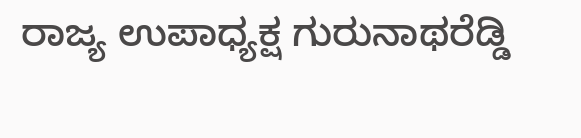ರಾಜ್ಯ ಉಪಾಧ್ಯಕ್ಷ ಗುರುನಾಥರೆಡ್ಡಿ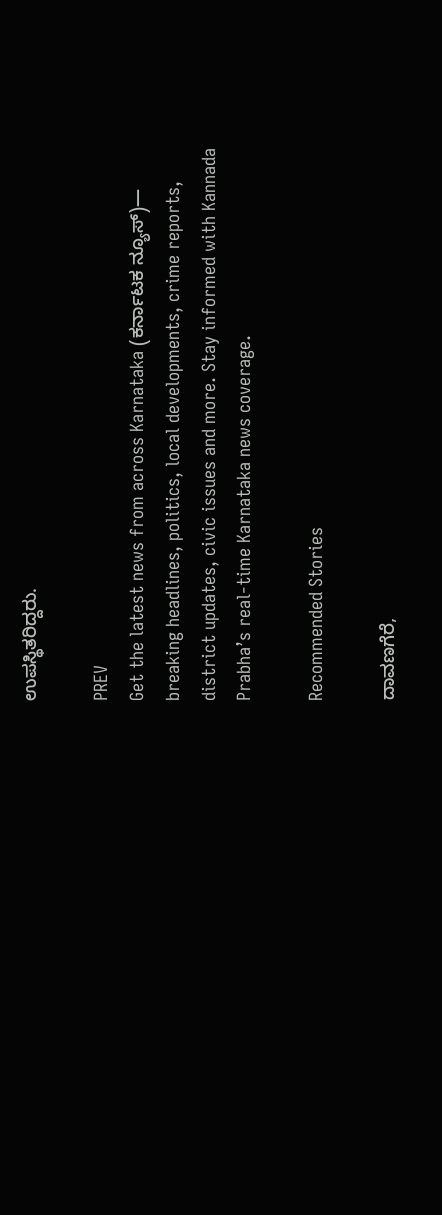ಉಪಸ್ಥಿತರಿದ್ದರು.

PREV
Get the latest news from across Karnataka (ಕರ್ನಾಟಕ ನ್ಯೂಸ್)— breaking headlines, politics, local developments, crime reports, district updates, civic issues and more. Stay informed with Kannada Prabha’s real‑time Karnataka news coverage.

Recommended Stories

ದಾವಣಗೆರೆ,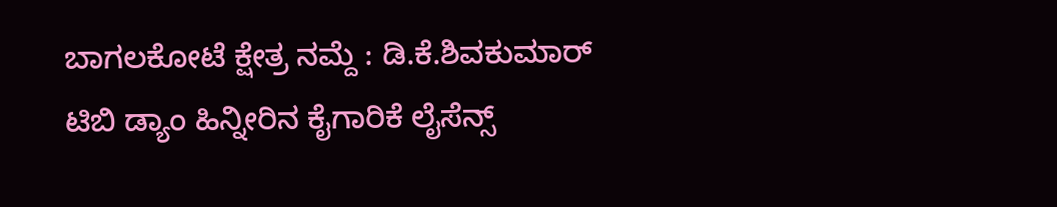ಬಾಗಲಕೋಟೆ ಕ್ಷೇತ್ರ ನಮ್ದೆ : ಡಿ.ಕೆ.ಶಿವಕುಮಾರ್‌
ಟಿಬಿ ಡ್ಯಾಂ ಹಿನ್ನೀರಿನ ಕೈಗಾರಿಕೆ ಲೈಸೆನ್ಸ್‌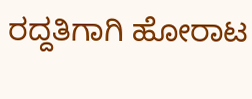ರದ್ದತಿಗಾಗಿ ಹೋರಾಟ